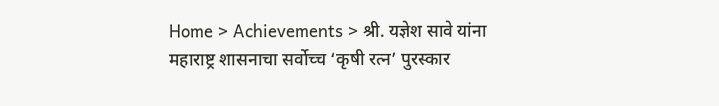Home > Achievements > श्री. यज्ञेश सावे यांना महाराष्ट्र शासनाचा सर्वोच्च ‘कृषी रत्न’ पुरस्कार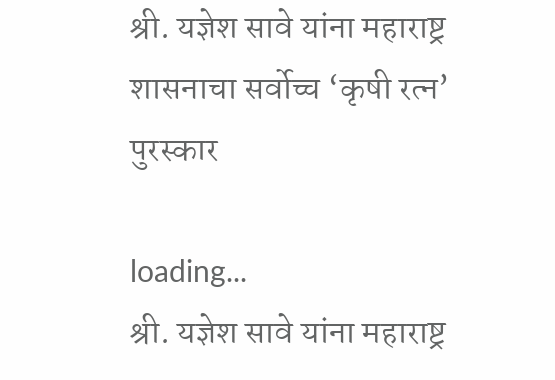श्री. यज्ञेश सावे यांना महाराष्ट्र शासनाचा सर्वोच्च ‘कृषी रत्न’ पुरस्कार

loading...
श्री. यज्ञेश सावे यांना महाराष्ट्र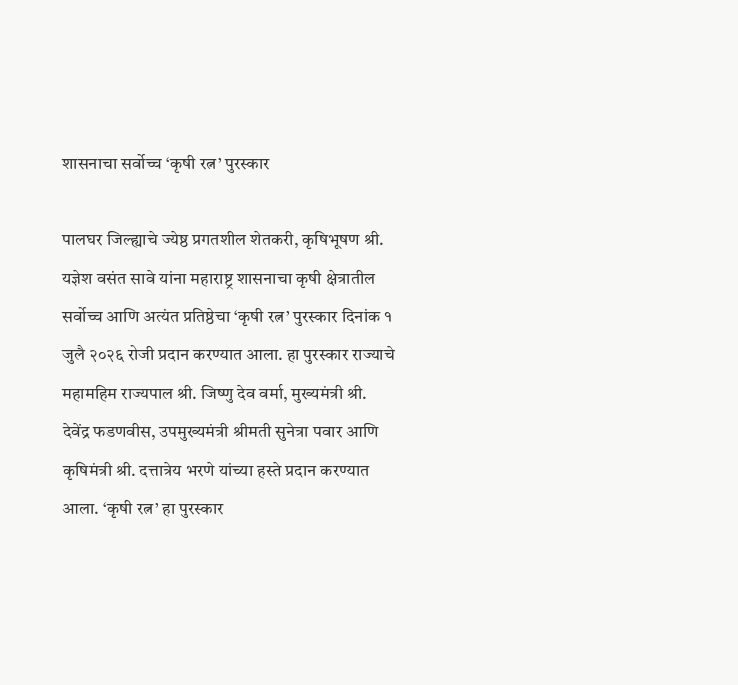शासनाचा सर्वोच्च ‘कृषी रत्न’ पुरस्कार

पालघर जिल्ह्याचे ज्येष्ठ प्रगतशील शेतकरी, कृषिभूषण श्री. यज्ञेश वसंत सावे यांना महाराष्ट्र शासनाचा कृषी क्षेत्रातील सर्वोच्च आणि अत्यंत प्रतिष्ठेचा ‘कृषी रत्न’ पुरस्कार दिनांक १ जुलै २०२६ रोजी प्रदान करण्यात आला. हा पुरस्कार राज्याचे महामहिम राज्यपाल श्री. जिष्णु देव वर्मा, मुख्यमंत्री श्री. देवेंद्र फडणवीस, उपमुख्यमंत्री श्रीमती सुनेत्रा पवार आणि कृषिमंत्री श्री. दत्तात्रेय भरणे यांच्या हस्ते प्रदान करण्यात आला. ‘कृषी रत्न’ हा पुरस्कार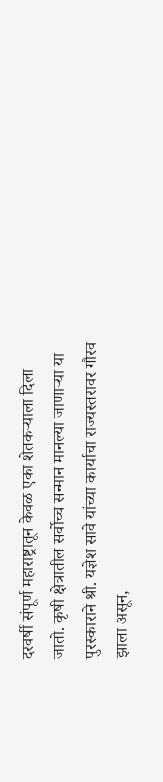दरवर्षी संपूर्ण महाराष्ट्रातून केवळ एका शेतकऱ्याला दिला जातो. कृषी क्षेत्रातील सर्वोच्च सन्मान मानल्या जाणाऱ्या या पुरस्काराने श्री. यज्ञेश सावे यांच्या कार्याचा राज्यस्तरावर गौरव झाला असून,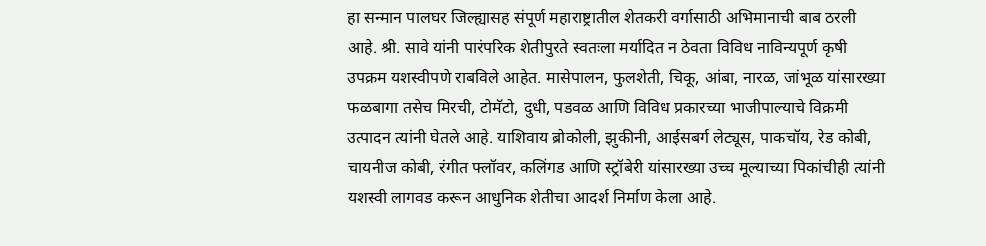हा सन्मान पालघर जिल्ह्यासह संपूर्ण महाराष्ट्रातील शेतकरी वर्गासाठी अभिमानाची बाब ठरली आहे. श्री. सावे यांनी पारंपरिक शेतीपुरते स्वतःला मर्यादित न ठेवता विविध नाविन्यपूर्ण कृषी उपक्रम यशस्वीपणे राबविले आहेत. मासेपालन, फुलशेती, चिकू, आंबा, नारळ, जांभूळ यांसारख्या फळबागा तसेच मिरची, टोमॅटो, दुधी, पडवळ आणि विविध प्रकारच्या भाजीपाल्याचे विक्रमी उत्पादन त्यांनी घेतले आहे. याशिवाय ब्रोकोली, झुकीनी, आईसबर्ग लेट्यूस, पाकचॉय, रेड कोबी, चायनीज कोबी, रंगीत फ्लॉवर, कलिंगड आणि स्ट्रॉबेरी यांसारख्या उच्च मूल्याच्या पिकांचीही त्यांनी यशस्वी लागवड करून आधुनिक शेतीचा आदर्श निर्माण केला आहे.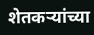शेतकऱ्यांच्या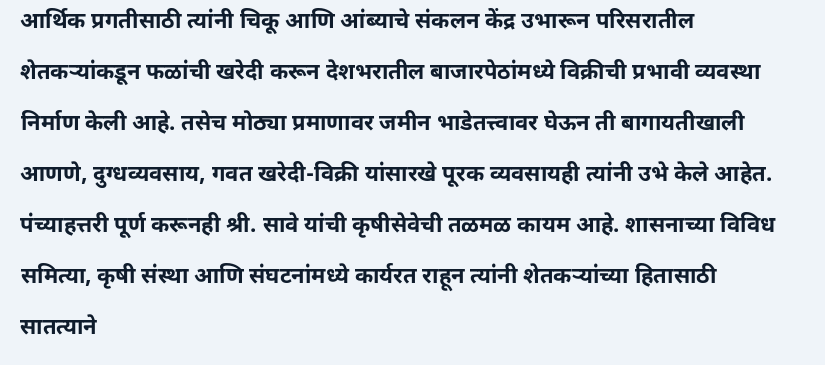आर्थिक प्रगतीसाठी त्यांनी चिकू आणि आंब्याचे संकलन केंद्र उभारून परिसरातील शेतकऱ्यांकडून फळांची खरेदी करून देशभरातील बाजारपेठांमध्ये विक्रीची प्रभावी व्यवस्था निर्माण केली आहे. तसेच मोठ्या प्रमाणावर जमीन भाडेतत्त्वावर घेऊन ती बागायतीखाली आणणे, दुग्धव्यवसाय, गवत खरेदी-विक्री यांसारखे पूरक व्यवसायही त्यांनी उभे केले आहेत. पंच्याहत्तरी पूर्ण करूनही श्री. सावे यांची कृषीसेवेची तळमळ कायम आहे. शासनाच्या विविध समित्या, कृषी संस्था आणि संघटनांमध्ये कार्यरत राहून त्यांनी शेतकऱ्यांच्या हितासाठी सातत्याने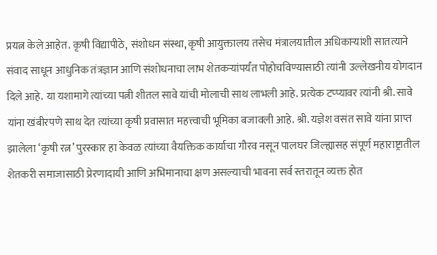प्रयत्न केले आहेत. कृषी विद्यापीठे, संशोधन संस्था, कृषी आयुक्तालय तसेच मंत्रालयातील अधिकाऱ्यांशी सातत्याने संवाद साधून आधुनिक तंत्रज्ञान आणि संशोधनाचा लाभ शेतकऱ्यांपर्यंत पोहोचविण्यासाठी त्यांनी उल्लेखनीय योगदान दिले आहे. या यशामागे त्यांच्या पत्नी शीतल सावे यांची मोलाची साथ लाभली आहे. प्रत्येक टप्प्यावर त्यांनी श्री. सावे यांना खंबीरपणे साथ देत त्यांच्या कृषी प्रवासात महत्त्वाची भूमिका बजावली आहे. श्री. यज्ञेश वसंत सावे यांना प्राप्त झालेला ‘कृषी रत्न’ पुरस्कार हा केवळ त्यांच्या वैयक्तिक कार्याचा गौरव नसून पालघर जिल्ह्यासह संपूर्ण महाराष्ट्रातील शेतकरी समाजासाठी प्रेरणादायी आणि अभिमानाचा क्षण असल्याची भावना सर्व स्तरातून व्यक्त होत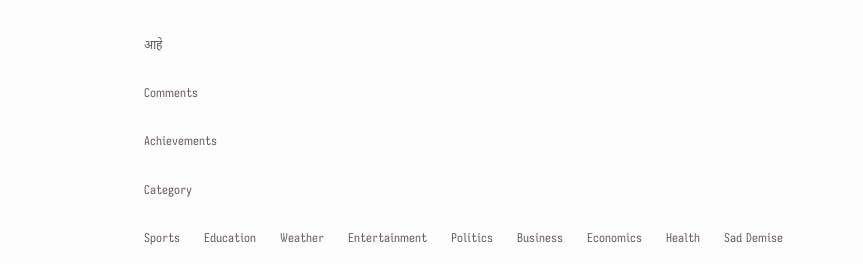आहे

Comments

Achievements

Category

Sports      Education      Weather      Entertainment      Politics      Business      Economics      Health      Sad Demise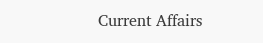Current Affairs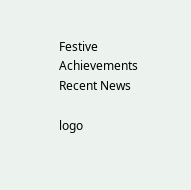Festive      Achievements
Recent News

logo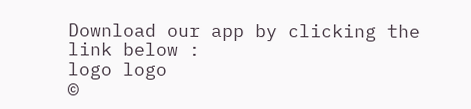Download our app by clicking the link below :
logo logo
©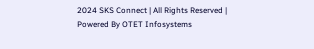2024 SKS Connect | All Rights Reserved | Powered By OTET Infosystems